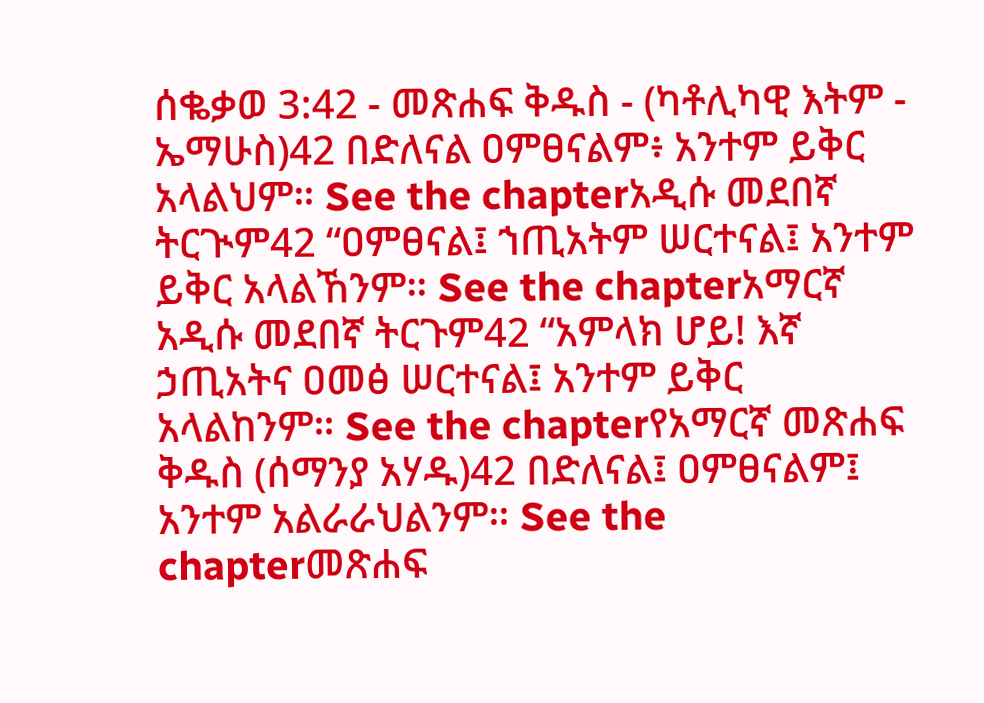ሰቈቃወ 3:42 - መጽሐፍ ቅዱስ - (ካቶሊካዊ እትም - ኤማሁስ)42 በድለናል ዐምፀናልም፥ አንተም ይቅር አላልህም። See the chapterአዲሱ መደበኛ ትርጒም42 “ዐምፀናል፤ ኀጢአትም ሠርተናል፤ አንተም ይቅር አላልኸንም። See the chapterአማርኛ አዲሱ መደበኛ ትርጉም42 “አምላክ ሆይ! እኛ ኃጢአትና ዐመፅ ሠርተናል፤ አንተም ይቅር አላልከንም። See the chapterየአማርኛ መጽሐፍ ቅዱስ (ሰማንያ አሃዱ)42 በድለናል፤ ዐምፀናልም፤ አንተም አልራራህልንም። See the chapterመጽሐፍ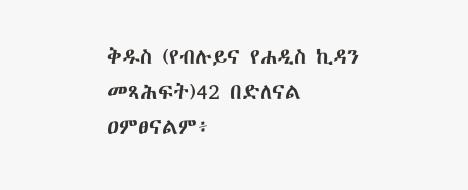ቅዱስ (የብሉይና የሐዲስ ኪዳን መጻሕፍት)42 በድለናል ዐምፀናልም፥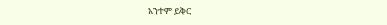አንተም ይቅር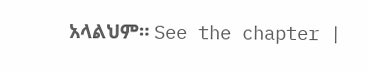አላልህም። See the chapter |